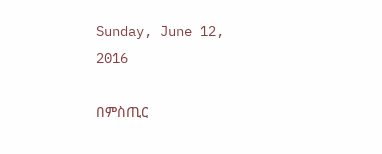Sunday, June 12, 2016

በምስጢር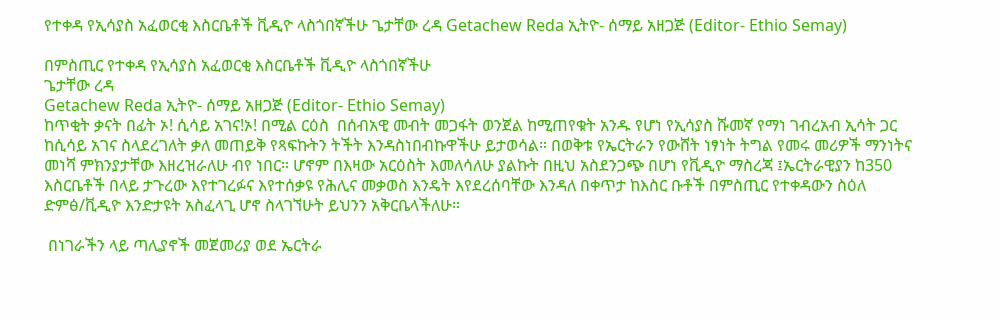የተቀዳ የኢሳያስ አፈወርቂ እስርቤቶች ቪዲዮ ላስጎበኛችሁ ጌታቸው ረዳ Getachew Reda ኢትዮ- ሰማይ አዘጋጅ (Editor- Ethio Semay)

በምስጢር የተቀዳ የኢሳያስ አፈወርቂ እስርቤቶች ቪዲዮ ላስጎበኛችሁ
ጌታቸው ረዳ
Getachew Reda ኢትዮ- ሰማይ አዘጋጅ (Editor- Ethio Semay)
ከጥቂት ቃናት በፊት ኦ! ሲሳይ አገና!ኦ! በሚል ርዕስ  በሰብአዊ መብት መጋፋት ወንጀል ከሚጠየቁት አንዱ የሆነ የኢሳያስ ሹመኛ የማነ ገብረአብ ኢሳት ጋር ከሲሳይ አገና ስላደረገለት ቃለ መጠይቅ የጻፍኩትን ትችት እንዳስነበብኩዋችሁ ይታወሳል። በወቅቱ የኤርትራን የውሸት ነፃነት ትግል የመሩ መሪዎች ማንነትና መነሻ ምክንያታቸው እዘረዝራለሁ ብየ ነበር። ሆኖም በእዛው አርዕስት እመለሳለሁ ያልኩት በዚህ አስደንጋጭ በሆነ የቪዲዮ ማስረጃ ፤ኤርትራዊያን ከ350 እስርቤቶች በላይ ታጉረው እየተገረፉና እየተሰቃዩ የሕሊና መቃወስ እንዴት እየደረሰባቸው እንዳለ በቀጥታ ከእስር ቡቶች በምስጢር የተቀዳውን ስዕለ ድምፅ/ቪዲዮ እንድታዩት አስፈላጊ ሆኖ ስላገኘሁት ይህንን አቅርቤላችለሁ።

 በነገራችን ላይ ጣሊያኖች መጀመሪያ ወደ ኤርትራ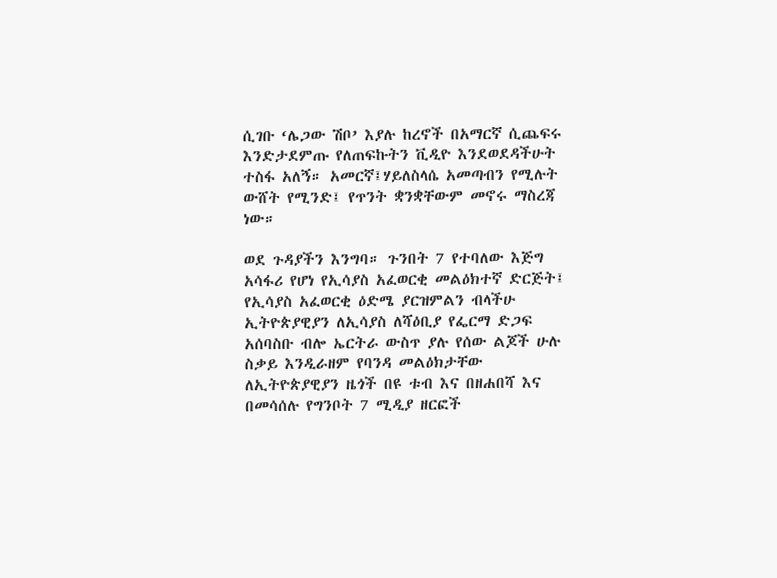ሲገቡ ‘ሌጋው ሽቦ’ እያሉ ከረኖች በአማርኛ ሲጨፍሩ እንድታደምጡ የለጠፍኩትን ቪዲዮ እንደወደዳችሁት ተስፋ አለኝ። አመርኛ፤ሃይለስላሴ አመጣብን የሚሉት ውሸት የሚንድ፤ የጥንት ቋንቋቸውም መኖሩ ማስረጃ ነው።

ወደ ጉዳያችን እንግባ። ጉንበት 7 የተባለው እጅግ አሳፋሪ የሆነ የኢሳያስ አፈወርቂ መልዕክተኛ ድርጅት፤ የኢሳያስ አፈወርቂ ዕድሜ ያርዝምልን ብላችሁ ኢትዮጵያዊያን ለኢሳያስ ለሻዕቢያ የፌርማ ድጋፍ አሰባስቡ ብሎ ኤርትራ ውስጥ ያሉ የሰው ልጆች ሁሉ ስቃይ እንዲራዘም የባንዳ መልዕክታቸው ለኢትዮጵያዊያን ዜጎች በዩ ቱብ እና በዘሐበሻ እና በመሳሰሉ የግንቦት 7 ሚዲያ ዘርፎች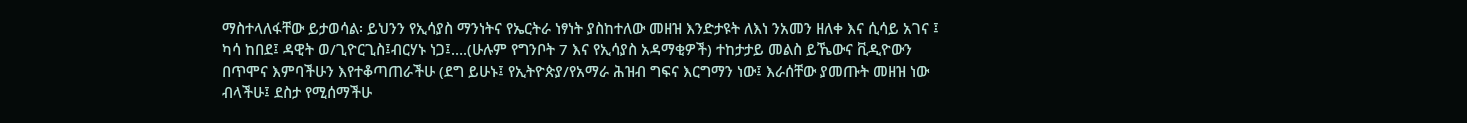ማስተላለፋቸው ይታወሳል፡ ይህንን የኢሳያስ ማንነትና የኤርትራ ነፃነት ያስከተለው መዘዝ እንድታዩት ለእነ ንአመን ዘለቀ እና ሲሳይ አገና ፤ ካሳ ከበደ፤ ዳዊት ወ/ጊዮርጊስ፤ብርሃኑ ነጋ፤….(ሁሉም የግንቦት 7 እና የኢሳያስ አዳማቂዎች) ተከታታይ መልስ ይኼውና ቪዲዮውን በጥሞና እምባችሁን እየተቆጣጠራችሁ (ደግ ይሁኑ፤ የኢትዮጵያ/የአማራ ሕዝብ ግፍና እርግማን ነው፤ እራሰቸው ያመጡት መዘዝ ነው ብላችሁ፤ ደስታ የሚሰማችሁ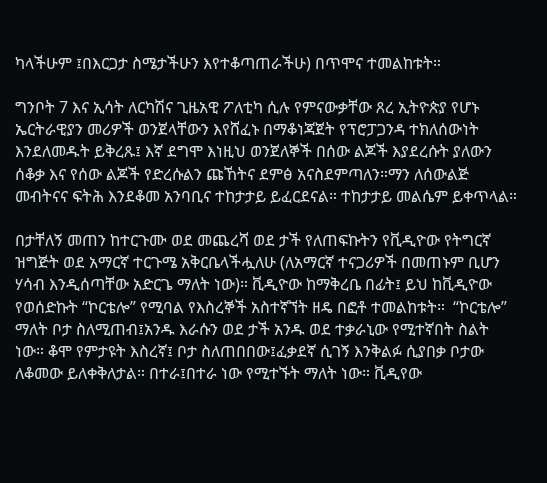ካላችሁም ፤በእርጋታ ስሜታችሁን እየተቆጣጠራችሁ) በጥሞና ተመልከቱት።

ግንቦት 7 እና ኢሳት ለርካሽና ጊዜአዊ ፖለቲካ ሲሉ የምናውቃቸው ጸረ ኢትዮጵያ የሆኑ ኤርትራዊያን መሪዎች ወንጀላቸውን እየሸፈኑ በማቆነጃጀት የፕሮፓጋንዳ ተክለሰውነት እንደለመዱት ይቅረጹ፤ እኛ ደግሞ እነዚህ ወንጀለኞች በሰው ልጆች እያደረሱት ያለውን ሰቆቃ እና የሰው ልጆች የድረሱልን ጩኸትና ደምፅ አናስደምጣለን።ማን ለሰውልጅ መብትናና ፍትሕ እንደቆመ አንባቢና ተከታታይ ይፈርደናል። ተከታታይ መልሴም ይቀጥላል።

በታቸለኝ መጠን ከተርጉሙ ወደ መጨረሻ ወደ ታች የለጠፍኩትን የቪዲዮው የትግርኛ ዝግጅት ወደ አማርኛ ተርጉሜ አቅርቤላችሗለሁ (ለአማርኛ ተናጋሪዎች በመጠኑም ቢሆን ሃሳብ እንዲሰጣቸው አድርጌ ማለት ነው)። ቪዲዮው ከማቅረቤ በፊት፤ ይህ ከቪዲዮው የወሰድኩት “ኮርቴሎ” የሚባል የእስረኞች አስተኛኘት ዘዴ በፎቶ ተመልከቱት።  “ኮርቴሎ” ማለት ቦታ ስለሚጠብ፤አንዱ እራሱን ወደ ታች አንዱ ወደ ተቃራኒው የሚተኛበት ስልት ነው። ቆሞ የምታዩት እስረኛ፤ ቦታ ስለጠበበው፤ፈቃደኛ ሲገኝ እንቅልፉ ሲያበቃ ቦታው ለቆመው ይለቀቅለታል። በተራ፤በተራ ነው የሚተኙት ማለት ነው። ቪዲየው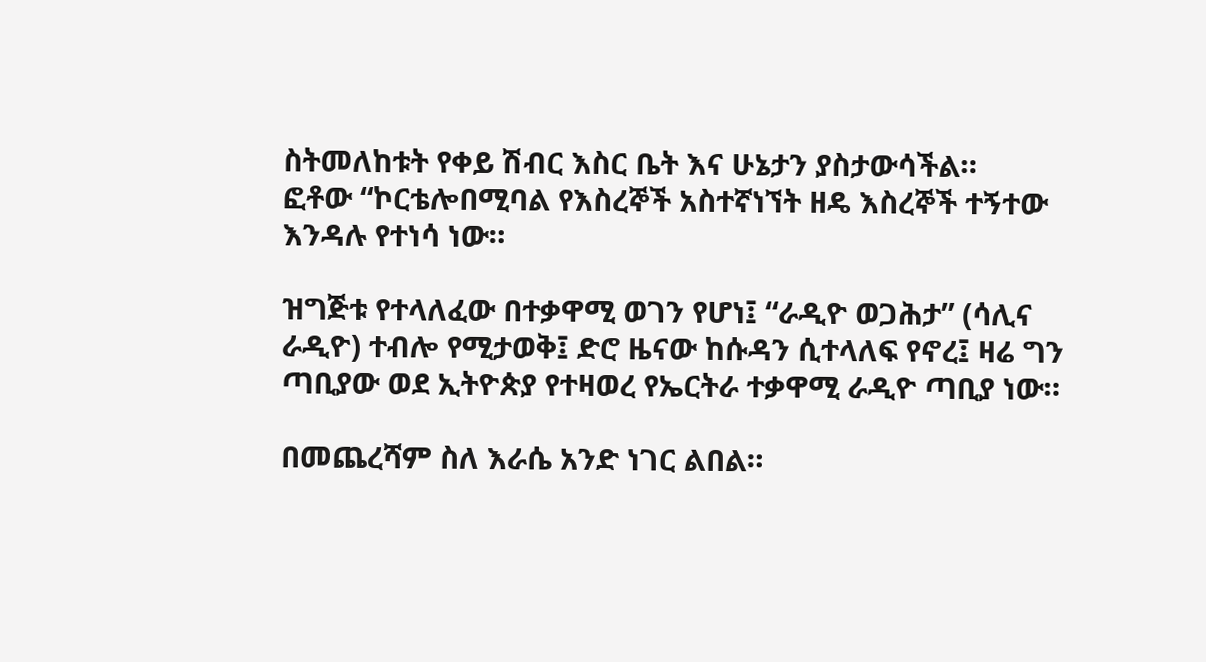ስትመለከቱት የቀይ ሽብር እስር ቤት እና ሁኔታን ያስታውሳችል።
ፎቶው “ኮርቴሎበሚባል የእስረኞች አስተኛነኘት ዘዴ እስረኞች ተኝተው እንዳሉ የተነሳ ነው።

ዝግጅቱ የተላለፈው በተቃዋሚ ወገን የሆነ፤ “ራዲዮ ወጋሕታ” (ሳሊና ራዲዮ) ተብሎ የሚታወቅ፤ ድሮ ዜናው ከሱዳን ሲተላለፍ የኖረ፤ ዛሬ ግን ጣቢያው ወደ ኢትዮጵያ የተዛወረ የኤርትራ ተቃዋሚ ራዲዮ ጣቢያ ነው።

በመጨረሻም ስለ እራሴ አንድ ነገር ልበል።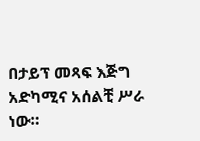በታይፕ መጻፍ እጅግ አድካሚና አሰልቺ ሥራ ነው።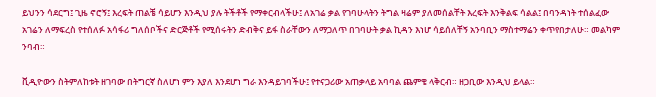ይህንን ሳደርግ፤ ጊዜ ኖሮኝ፤ እረፍት ጠልቼ ሳይሆን እንዲህ ያሉ ትችቶች የማቀርብላችሁ፤ ለአገሬ ቃል የገባሁላትን ትግል ዛሬም ያለመሰልቸት እረፍት እንቅልፍ ሳልል፤ በባንዳነት ተሰልፈው አገሬን ለማፍረስ የተሰለፉ አሳፋሪ ግለሰቦችና ድርጅቶች የሚሰሩትን ድብቅና ይፋ ስራቸውን ለማጋለጥ በገባሁት ቃል ኪዳን እነሆ ሳይሰለቸኝ አንባቢን ማስተማሬን ቀጥየበታለሁ። መልካም ንባብ።

ቪዲዮውን ስትምለከቱት ዘገባው በትግርኛ ስለሆነ ምን እያለ እንደሆነ ግራ እንዳይገባችሁ፤ የተናጋሪው አጠቃላይ አባባል ጨምቄ ላቅርብ። ዘጋቢው እንዲህ ይላል።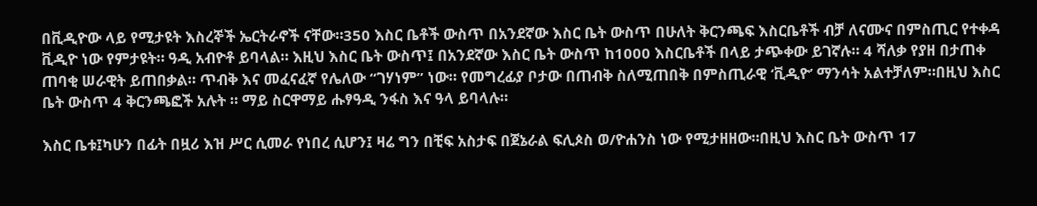በቪዲዮው ላይ የሚታዩት እስረኞች ኤርትራኖች ናቸው።350 እስር ቤቶች ውስጥ በአንደኛው እስር ቤት ውስጥ በሁለት ቅርንጫፍ እስርቤቶች ብቻ ለናሙና በምስጢር የተቀዳ ቪዲዮ ነው የምታዩት። ዓዲ አብዮቶ ይባላል። እዚህ እስር ቤት ውስጥ፤ በአንደኛው እስር ቤት ውስጥ ከ1000 እስርቤቶች በላይ ታጭቀው ይገኛሉ። 4 ሻለቃ የያዘ በታጠቀ ጠባቂ ሠራዊት ይጠበቃል። ጥብቅ እና መፈናፈኛ የሌለው “ገሃነም” ነው። የመግረፊያ ቦታው በጠብቅ ስለሚጠበቅ በምስጢራዊ ‘ቪዲዮ’ ማንሳት አልተቻለም።በዚህ እስር ቤት ውስጥ 4 ቅርንጫፎች አሉት ። ማይ ስርዋማይ ሑፃዓዲ ንፋስ እና ዓላ ይባላሉ።

እስር ቤቱ፤ካሁን በፊት በዟሪ እዝ ሥር ሲመራ የነበረ ሲሆን፤ ዛሬ ግን በቺፍ አስታፍ በጀኔራል ፍሊጶስ ወ/ዮሐንስ ነው የሚታዘዘው።በዚህ እስር ቤት ውስጥ 17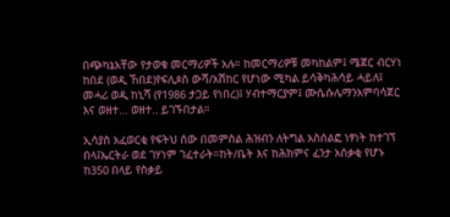በጭካኔአቸው የታወቁ መርማሪዎች አሉ። ከመርማሪዎቹ መካከልም፤ ሜጀር ብርሃነ ከበደ (ወዲ ኸበደ)የፍሊጶስ ውሻ/አሽከር የሆነው ሚካል ይሳቅካሕሳይ ሓይለ፤ መሓሪ ወዲ ከኒሻ (የ1986 ታጋይ የነበረ)፤ ሃብተማርያም፤ ሙሴሱሌማንአምባሳጀር እና ወዘተ… ወዘተ.. ይገኙበታል።

ኢሳያስ አፈወርቂ የፍትህ ሰው በመምስል ሕዝብን ለትግል አስሰልፎ ነፃነት ከተገኘ በላ፤ኤርትራ ወደ ገሃነም ገፈተራት።ከት/ቤት እና ከሕክምና ፈንታ አሰቃቂ የሆኑ ከ350 በላይ የስቃይ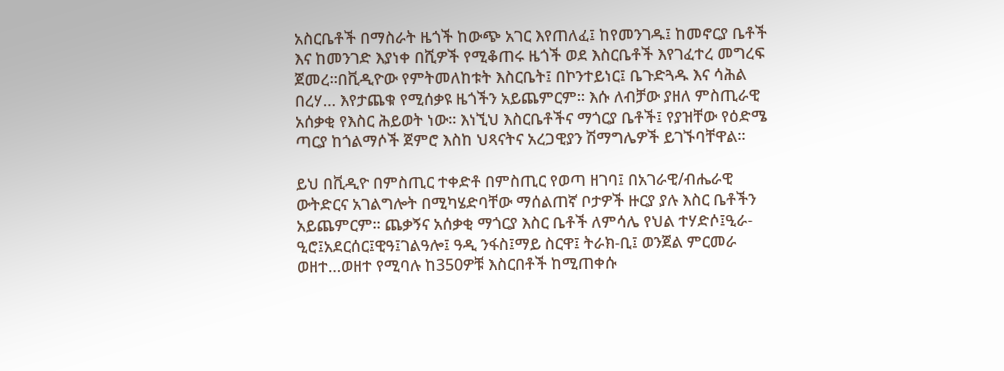አስርቤቶች በማስራት ዜጎች ከውጭ አገር እየጠለፈ፤ ከየመንገዱ፤ ከመኖርያ ቤቶች እና ከመንገድ እያነቀ በሺዎች የሚቆጠሩ ዜጎች ወደ እስርቤቶች እየገፈተረ መግረፍ ጀመረ።በቪዲዮው የምትመለከቱት እስርቤት፤ በኮንተይነር፤ ቤጉድጓዱ እና ሳሕል በረሃ… እየታጨቁ የሚሰቃዩ ዜጎችን አይጨምርም። እሱ ለብቻው ያዘለ ምስጢራዊ አሰቃቂ የእስር ሕይወት ነው። እነኚህ እስርቤቶችና ማጎርያ ቤቶች፤ የያዝቸው የዕድሜ ጣርያ ከጎልማሶች ጀምሮ እስከ ህጻናትና አረጋዊያን ሽማግሌዎች ይገኙባቸዋል።

ይህ በቪዲዮ በምስጢር ተቀድቶ በምስጢር የወጣ ዘገባ፤ በአገራዊ/ብሔራዊ ውትድርና አገልግሎት በሚካሄድባቸው ማሰልጠኛ ቦታዎች ዙርያ ያሉ እስር ቤቶችን አይጨምርም። ጨቃኝና አሰቃቂ ማጎርያ እስር ቤቶች ለምሳሌ የህል ተሃድሶ፤ዒራ-ዒሮ፤አደርሰር፤ዊዓ፤ገልዓሎ፤ ዓዲ ንፋስ፤ማይ ስርዋ፤ ትራክ-ቢ፤ ወንጀል ምርመራ ወዘተ…ወዘተ የሚባሉ ከ350ዎቹ እስርበቶች ከሚጠቀሱ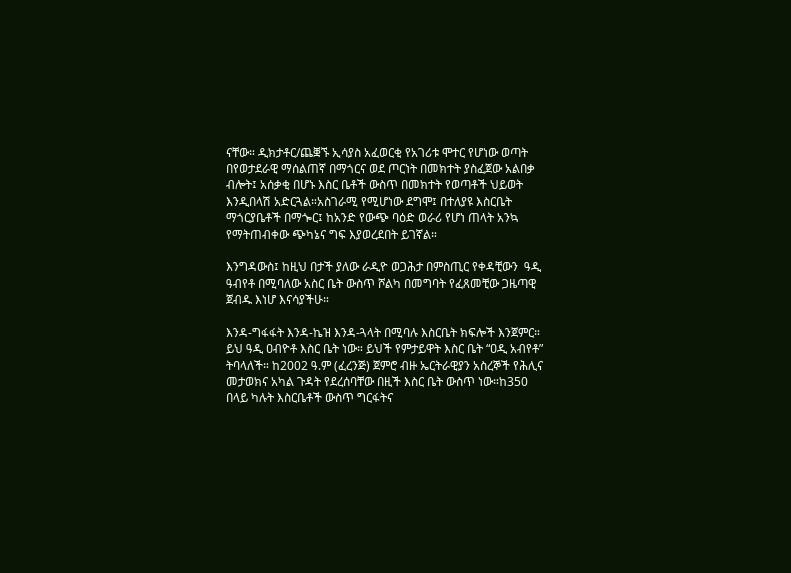ናቸው። ዲክታቶር/ጨቛኙ ኢሳያስ አፈወርቂ የአገሪቱ ሞተር የሆነው ወጣት በየወታደራዊ ማሰልጠኛ በማጎርና ወደ ጦርነት በመክተት ያስፈጀው አልበቃ ብሎት፤ አሰቃቂ በሆኑ እስር ቤቶች ውስጥ በመክተት የወጣቶች ህይወት እንዲበላሽ አድርጓል።አስገራሚ የሚሆነው ደግሞ፤ በተለያዩ እስርቤት ማጎርያቤቶች በማጐር፤ ከአንድ የውጭ ባዕድ ወራሪ የሆነ ጠላት አንኳ የማትጠብቀው ጭካኔና ግፍ እያወረደበት ይገኛል።

እንግዳውስ፤ ከዚህ በታች ያለው ራዲዮ ወጋሕታ በምስጢር የቀዳቺውን  ዓዲ ዓብየቶ በሚባለው አስር ቤት ውስጥ ሾልካ በመግባት የፈጸመቺው ጋዜጣዊ  ጀብዱ እነሆ እናሳያችሁ።

እንዳ-ግፋፋት እንዳ-ኬዝ እንዳ-ጓላት በሚባሉ እስርቤት ክፍሎች እንጀምር። ይህ ዓዲ ዐብዮቶ እስር ቤት ነው። ይህች የምታይዋት እስር ቤት “ዐዲ አብየቶ” ትባላለች። ከ2002 ዓ.ም (ፈረንጅ) ጀምሮ ብዙ ኤርትራዊያን አስረኞች የሕሊና መታወክና አካል ጉዳት የደረሰባቸው በዚች እስር ቤት ውስጥ ነው።ከ350 በላይ ካሉት እስርቤቶች ውስጥ ግርፋትና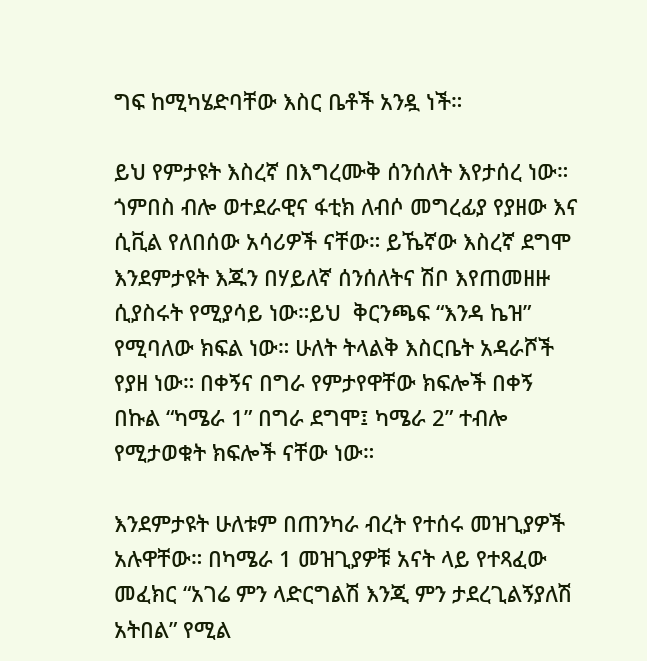ግፍ ከሚካሄድባቸው እስር ቤቶች አንዷ ነች።

ይህ የምታዩት እስረኛ በእግረሙቅ ሰንሰለት እየታሰረ ነው። ጎምበስ ብሎ ወተደራዊና ፋቲክ ለብሶ መግረፊያ የያዘው እና ሲቪል የለበሰው አሳሪዎች ናቸው። ይኼኛው እስረኛ ደግሞ እንደምታዩት እጁን በሃይለኛ ሰንሰለትና ሽቦ እየጠመዘዙ ሲያስሩት የሚያሳይ ነው።ይህ  ቅርንጫፍ “እንዳ ኬዝ” የሚባለው ክፍል ነው። ሁለት ትላልቅ እስርቤት አዳራሾች የያዘ ነው። በቀኝና በግራ የምታየዋቸው ክፍሎች በቀኝ በኩል “ካሜራ 1” በግራ ደግሞ፤ ካሜራ 2” ተብሎ የሚታወቁት ክፍሎች ናቸው ነው።

እንደምታዩት ሁለቱም በጠንካራ ብረት የተሰሩ መዝጊያዎች አሉዋቸው። በካሜራ 1 መዝጊያዎቹ አናት ላይ የተጻፈው መፈክር “አገሬ ምን ላድርግልሽ እንጂ ምን ታደረጊልኝያለሽ አትበል” የሚል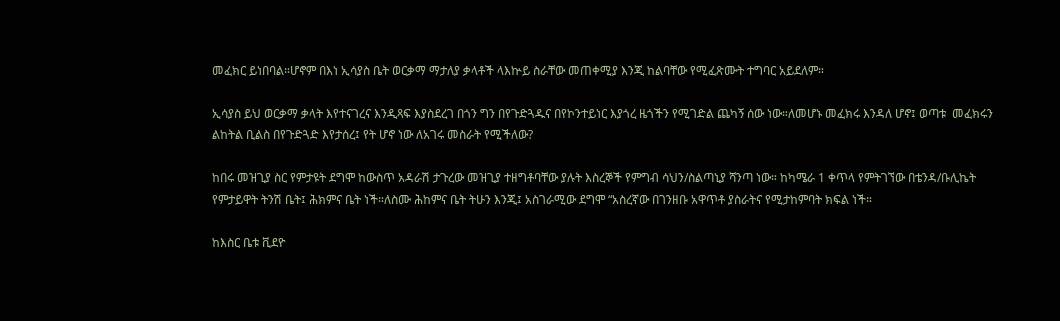መፈክር ይነበባል።ሆኖም በእነ ኢሳያስ ቤት ወርቃማ ማታለያ ቃላቶች ላእኵይ ስራቸው መጠቀሚያ እንጂ ከልባቸው የሚፈጽሙት ተግባር አይደለም።

ኢሳያስ ይህ ወርቃማ ቃላት እየተናገረና እንዲጻፍ እያስደረገ በጎን ግን በየጉድጓዱና በየኮንተይነር እያጎረ ዜጎችን የሚገድል ጨካኝ ሰው ነው።ለመሆኑ መፈክሩ እንዳለ ሆኖ፤ ወጣቱ  መፈክሩን ልከትል ቢልስ በየጉድጓድ እየታሰረ፤ የት ሆኖ ነው ለአገሩ መስራት የሚችለው?

ከበሩ መዝጊያ ስር የምታዩት ደግሞ ከውስጥ አዳራሽ ታጉረው መዝጊያ ተዘግቶባቸው ያሉት እስረኞች የምግብ ሳህን/ስልጣኒያ ሻንጣ ነው። ከካሜራ 1 ቀጥላ የምትገኘው በቴንዳ/ቡሊኬት የምታይዋት ትንሽ ቤት፤ ሕክምና ቤት ነች።ለስሙ ሕከምና ቤት ትሁን እንጂ፤ አስገራሚው ደግሞ “አስረኛው በገንዘቡ አዋጥቶ ያስራትና የሚታከምባት ክፍል ነች።

ከእስር ቤቱ ቪደዮ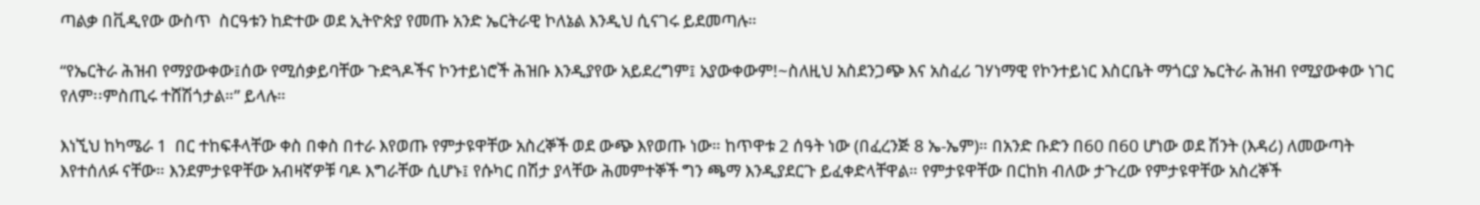ጣልቃ በቪዲየው ውስጥ  ስርዓቱን ከድተው ወደ ኢትዮጵያ የመጡ አንድ ኤርትራዊ ኮለኔል እንዲህ ሲናገሩ ይደመጣሉ።

“የኤርትራ ሕዝብ የማያውቀው፤ሰው የሚሰቃይባቸው ጉድጓዶችና ኮንተይነሮች ሕዝቡ እንዲያየው አይደረግም፤ አያውቀውም!~ስለዚህ አስደንጋጭ እና አስፈሪ ገሃነማዊ የኮንተይነር እስርቤት ማጎርያ ኤርትራ ሕዝብ የሚያውቀው ነገር የለም፡፡ምስጢሩ ተሸሽጎታል።” ይላሉ።

እነኚህ ከካሜራ 1  በር ተከፍቶላቸው ቀስ በቀስ በተራ እየወጡ የምታዩዋቸው አስረኞች ወደ ውጭ እየወጡ ነው። ከጥዋቱ 2 ሰዓት ነው (በፈረንጅ 8 ኤ-ኤም)። በአንድ ቡድን በ60 በ60 ሆነው ወደ ሽንት (እዳሪ) ለመውጣት እየተሰለፉ ናቸው። እንደምታዩዋቸው አብዛኛዎቹ ባዶ እግራቸው ሲሆኑ፤ የሱካር በሽታ ያላቸው ሕመምተኞች ግን ጫማ እንዲያደርጉ ይፈቀድላቸዋል። የምታዩዋቸው በርከክ ብለው ታጉረው የምታዩዋቸው አስረኞች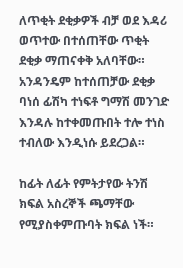ለጥቂት ደቂቃዎች ብቻ ወደ እዳሪ ወጥተው በተሰጠቸው ጥቂት ደቂቃ ማጠናቀቅ አለባቸው። አንዳንዴም ከተሰጠቻው ደቂቃ ባነሰ ፊሽካ ተነፍቶ ግማሽ መንገድ እንዳሉ ከተቀመጡበት ተሎ ተነስ ተብለው እንዲነሱ ይደረጋል።

ከፊት ለፊት የምትታየው ትንሽ ክፍል አስረኞች ጫማቸው የሚያስቀምጡባት ክፍል ነች።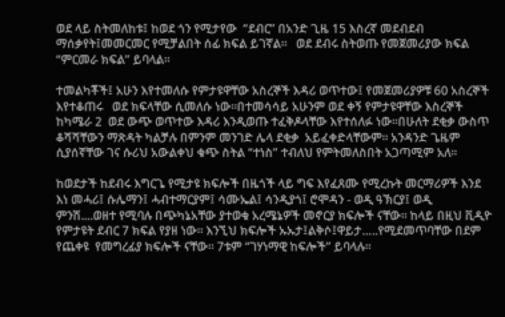ወደ ላይ ስትመለከቱ፤ ከወደ ጎን የሚታየው  “ደብር” በአንድ ጊዜ 15 እስረኛ መደብደብ ማሰቃየት፤መመርመር የሚቻልበት ሰፊ ክፍል ይገኛል።   ወደ ደብሩ ስትወጡ የመጀመሪያው ክፍል “ምርመራ ክፍል” ይባላል።

ተመልካቾች፤ አሁን እየተመለሱ የምታዩዋቸው አስረኞች እዳሪ ወጥተው፤ የመጀመሪያዎቹ 60 አስረኞች እየተቆጠሩ   ወደ ክፍላቸው ሲመለሱ ነው።በተመሳሳይ አሁንም ወደ ቀኝ የምታዩዋቸው እስረኞች ከካሜራ 2  ወደ ውጭ ወጥተው እዳሪ እንዲወጡ ተፈቅዶላቸው እየተሰለፉ ነው።በሁለት ደቂቃ ውስጥ ቆሻሻቸውን ማጽዳት ካልቻሉ በምንም መንገድ ሌላ ደቂቃ  አይፈቀድላቸውም። አንዳንድ ጌዜም ሲያሰኛቸው ገና ሱሪህ አውልቀህ ቁጭ ስትል “ተነስ” ተብለህ የምትመለስበት አጋጣሚም አለ።

ከወደታች ከደብሩ እግርጌ የሚታዩ ክፍሎች በዜጎች ላይ ግፍ እየፈጸሙ የሚረኩት መርማሪዎች እንደ እነ መሓሪ፤ ሱሌማን፤ ሓብተማርያም፤ ሳሙኤል፤ ሳንዲያጎ፤ ሮሞዳን - ወዲ ዓኽርያ፤ ወዲ ምንሽ....ወዘተ የሚባሉ በጭካኔአቸው ያተወቁ አረሜኔዎች መኖርያ ክፍሎች ናቸው። ከላይ በዚህ ቪዲዮ የምታዩት ደብር 7 ክፍል የያዘ ነው። እንኚህ ክፍሎች ኡኡታ፤ልቅሶ፤ዋይታ…..የሚደመጥባቸው በደም የጨቀዩ  የመግረፊያ ክፍሎች ናቸው። 7ቱም “ገሃነማዊ ከፍሎች” ይባላሉ።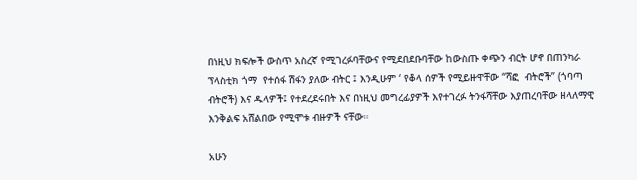በነዚህ ክፍሎች ውስጥ አስረኛ የሚገረፉባቸውና የሚደበደቡባቸው ከውስጡ ቀጭን ብርት ሆኖ በጠንካራ ፕላስቲክ ጎማ  የተሰፋ ሽፋን ያለው ብትር ፤ እንዲሁም ‘ የቆላ ሰዎች የሚይዙዋቸው “ሻፎ  ብትሮች” (ጎባጣ ብትሮች) እና ዱላዎች፤ የተደረደሩበት እና በነዚህ መግረፊያዎች እየተገረፉ ትንፋሻቸው እያጠረባቸው ዘላለማዊ እንቅልፍ አሸልበው የሚሞቱ ብዙዎች ናቸው።

አሁን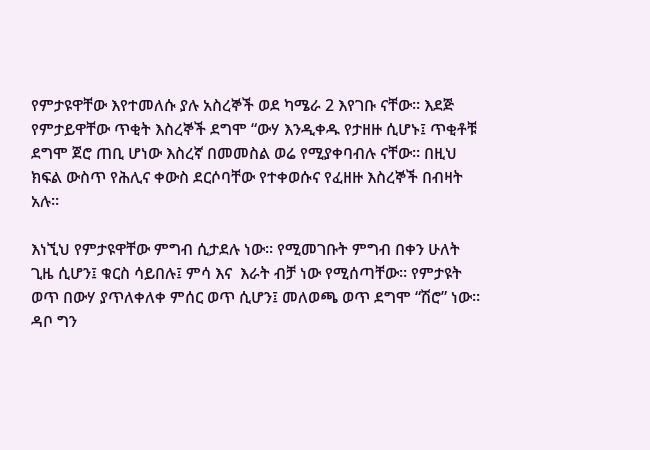የምታዩዋቸው እየተመለሱ ያሉ አስረኞች ወደ ካሜራ 2 እየገቡ ናቸው። እደጅ የምታይዋቸው ጥቂት እስረኞች ደግሞ “ውሃ እንዲቀዱ የታዘዙ ሲሆኑ፤ ጥቂቶቹ ደግሞ ጀሮ ጠቢ ሆነው እስረኛ በመመስል ወሬ የሚያቀባብሉ ናቸው። በዚህ ክፍል ውስጥ የሕሊና ቀውስ ደርሶባቸው የተቀወሱና የፈዘዙ እስረኞች በብዛት አሉ።

እነኚህ የምታዩዋቸው ምግብ ሲታደሉ ነው። የሚመገቡት ምግብ በቀን ሁለት ጊዜ ሲሆን፤ ቁርስ ሳይበሉ፤ ምሳ እና  እራት ብቻ ነው የሚሰጣቸው። የምታዩት ወጥ በውሃ ያጥለቀለቀ ምሰር ወጥ ሲሆን፤ መለወጫ ወጥ ደግሞ “ሽሮ” ነው። ዳቦ ግን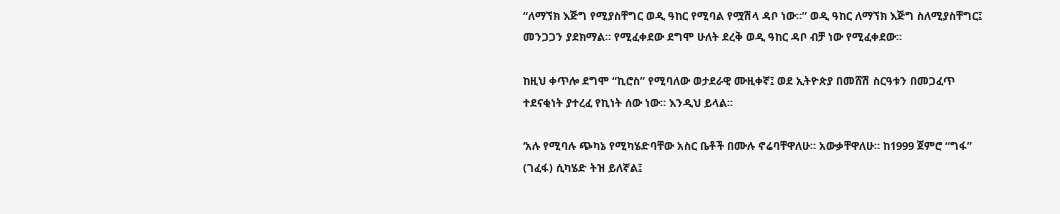“ለማኘክ እጅግ የሚያስቸግር ወዲ ዓከር የሚባል የሟሽላ ዳቦ ነው።” ወዲ ዓከር ለማኘክ እጅግ ስለሚያስቸግር፤ መንጋጋን ያደክማል። የሚፈቀደው ደግሞ ሁለት ደረቅ ወዲ ዓከር ዳቦ ብቻ ነው የሚፈቀደው።

ከዚህ ቀጥሎ ደግሞ “ኪሮስ” የሚባለው ወታደራዊ ሙዚቀኛ፤ ወደ ኢትዮጵያ በመሸሽ ስርዓቱን በመጋፈጥ ተደናቂነት ያተረፈ የኪነት ሰው ነው። እንዲህ ይላል።

‘አሉ የሚባሉ ጭካኔ የሚካሄድባቸው አስር ቤቶች በሙሉ ኖሬባቸዋለሁ። አውቃቸዋለሁ። ከ1999 ጀምሮ “ግፋ” (ገፈፋ) ሲካሄድ ትዝ ይለኛል፤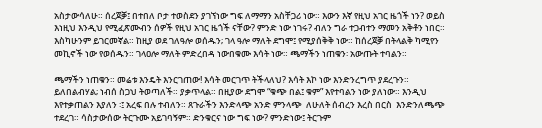አስታውሳለሁ። ሰረጀቓ፤ በተበለ ቦታ ተወስደን ያገኘነው ግፍ ለማማን አስቸጋሪ ነው። እውን እኛ የዚህ አገር ዜጎች ነን? ወይስ እነዚህ እንዲህ የሚፈጽሙብን ሰዎች የዚህ አገር ዜጎች ናቸው? ምንድ ነው ነገሩ? ብለን ግራ ተጋብተን ማመን አቅቶን ነበር። እስካሁንም ይገርመኛል። ከዚያ ወደ ገለዓሎ ወሰዱን; ገላ ዓሎ ማለት ደግሞ፤ የሚያሰቅቅ ነው። ከሰረጀቓ በትላልቅ ካሚየን መኪኖች ነው የወሰዱን። ገላዐሎ ማለት ምድረበዳ ነውበቁሙ እሳት ነው። ጫማችን ነጠቁን፡ አውጡት ተባልን።

ጫማችን ነጠቁን። መሬቱ እንዴት እንርገጠው! እሳት መርገጥ ትችላለህ? እሳት እኮ ነው እንድንረግጥ ያደረጉን። ይለበልብሃል; ነብሰ ስጋህ ትወጣለች። ያቃጥላል። በዚያው ደግሞ “ቁጭ በል፤ ቁም” እየተባልን ነው ያለነው። እንዲህ እየተቃጠልን እያለን ፡፤ አረፍ በሉ ተብለን። ጸጉራችን እንድላጭ አንድ ምንላጭ  ለሁለት ሰብረን እረስ በርስ  እንድንለጫጭ ተደረገ። ሳስታውሰው ትርጉሙ አይገባኝም። ድንቁርና ነው ግፍ ነው? ምንድነው፤ ትርጉም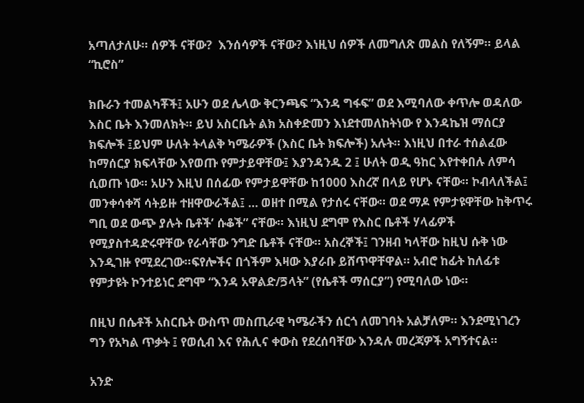አጣለታለሁ። ሰዎች ናቸው?  እንሰሳዎች ናቸው? እነዚህ ሰዎች ለመግለጽ መልስ የለኝም። ይላል “ኪሮስ”

ክቡራን ተመልካቾች፤ አሁን ወደ ሌላው ቅርንጫፍ “እንዳ ግፋፍ” ወደ እሚባለው ቀጥሎ ወዳለው እስር ቤት እንመለክት። ይህ አስርቤት ልክ አስቀድመን እነደተመለከትነው የ እንዳኬዝ ማሰርያ ክፍሎች ፤ይህም ሁለት ትላልቅ ካሜራዎች (እስር ቤት ክፍሎች) አሉት። እነዚህ በተራ ተሰልፈው ከማሰርያ ክፍላቸው እየወጡ የምታይዋቸው፤ እያንዳንዱ 2 ፤ ሁለት ወዲ ዓከር እየተቀበሉ ለምሳ ሲወጡ ነው። አሁን እዚህ በሰፊው የምታይዋቸው ከ1000 እስረኛ በላይ የሆኑ ናቸው። ኮብላለችል፤ መንቀሳቀሻ ሳትይዙ ተዘዋውራችል፤ … ወዘተ በሚል የታሰሩ ናቸው። ወደ ማዶ የምታዩዋቸው ከቅጥሩ ግቢ ወደ ውጭ ያሉት ቤቶች’ ሱቆች” ናቸው። እነዚህ ደግሞ የእስር ቤቶች ሃላፊዎች የሚያስተዳድሩዋቸው የራሳቸው ንግድ ቤቶች ናቸው። አስረኞች፤ ገንዘብ ካላቸው ከዚህ ሱቅ ነው እንዲገዙ የሚደረገው።ፍየሎችና በጎችም እዛው እያራቡ ይሸጥዋቸዋል። አብሮ ከፊት ከለፊቱ የምታዩት ኮንተይነር ደግሞ “እንዳ አዋልድ/ጛላት” (የሴቶች ማሰርያ”) የሚባለው ነው።

በዚህ በሴቶች አስርቤት ውስጥ መስጢራዊ ካሜራችን ሰርጎ ለመገባት አልቻለም። እንደሚነገረን ግን የአካል ጥቃት ፤ የወሲብ እና የሕሊና ቀውስ የደረሰባቸው እንዳሉ መረጃዎች አግኝተናል።

አንድ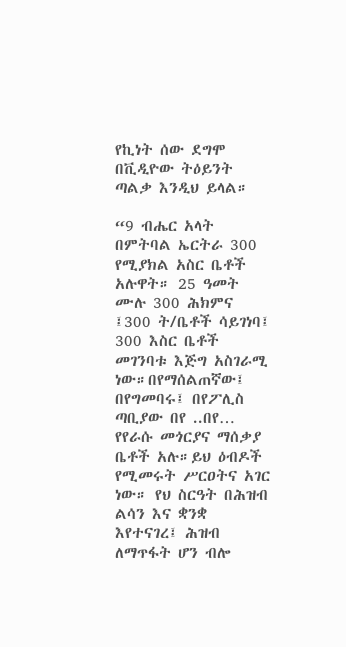የኪነት ሰው ደግሞ በቪዲዮው ትዕይንት ጣልቃ እንዲህ ይላል።

“9 ብሔር አላት በምትባል ኤርትራ 300 የሚያክል አስር ቤቶች አሉዋት። 25 ዓመት ሙሉ 300 ሕክምና ፤300 ት/ቤቶች ሳይገነባ፤ 300 እስር ቤቶች መገንባቱ እጅግ አስገራሚ ነው።በየማሰልጠኛው፤ በየግመባሩ፤ በየፖሊስ ጣቢያው በየ ..በየ… የየራሱ መጎርያና ማሰቃያ ቤቶች አሉ።ይህ ዕብዶች የሚመሩት ሥርዐትና አገር ነው። የህ ስርዓት በሕዝብ ልሳን እና ቋንቋ እየተናገረ፤ ሕዝብ ለማጥፋት ሆን ብሎ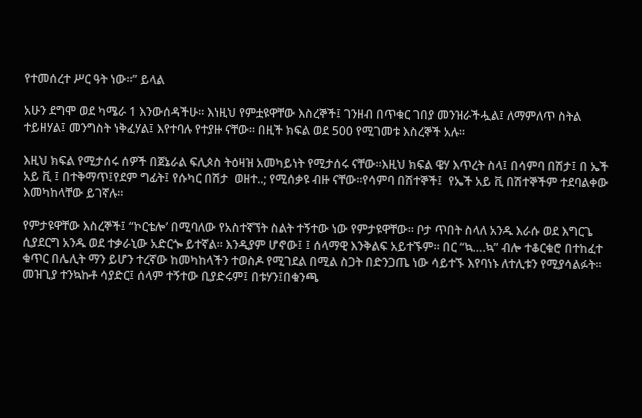የተመሰረተ ሥር ዓት ነው።” ይላል

አሁን ደግሞ ወደ ካሜራ 1 እንውሰዳችሁ። እነዚህ የምቷዩዋቸው እስረኞች፤ ገንዘብ በጥቁር ገበያ መንዝራችሗል፤ ለማምለጥ ስትል ተይዘሃል፤ መንግስት ነቅፈሃል፤ እየተባሉ የተያዙ ናቸው። በዚች ክፍል ወደ 500 የሚገመቱ እስረኞች አሉ።

እዚህ ክፍል የሚታሰሩ ሰዎች በጀኔራል ፍሊጶስ ትዕዛዝ አመካይነት የሚታሰሩ ናቸው።እዚህ ክፍል ዌሃ እጥረት ስላ፤ በሳምባ በሽታ፤ በ ኤች አይ ቪ ፤ በተቅማጥ፤የደም ግፊት፤ የሱካር በሽታ  ወዘተ..; የሚሰቃዩ ብዙ ናቸው።የሳምባ በሽተኞች፤  የኤች አይ ቪ በሽተኞችም ተደባልቀው እመካከላቸው ይገኛሉ።

የምታዩዋቸው እስረኞች፤ “ኮርቴሎ’ በሚባለው የአስተኛኘት ስልት ተኝተው ነው የምታዩዋቸው። ቦታ ጥበት ስላለ አንዱ እራሱ ወደ እግርጌ ሲያደርግ አንዱ ወደ ተቃራኒው አድርጐ ይተኛል። እንዲያም ሆኖው፤ ፤ ሰላማዊ እንቅልፍ አይተኙም። በር “ኳ….ኳ” ብሎ ተቆርቁሮ በተከፈተ ቁጥር በሌሊት ማን ይሆን ተረኛው ከመካከላችን ተወስዶ የሚገደል በሚል ስጋት በድንጋጤ ነው ሳይተኙ እየባነኑ ለተሊቱን የሚያሳልፉት። መዝጊያ ተንኳኩቶ ሳያድር፤ ሰላም ተኝተው ቢያድሩም፤ በቱሃን፤በቁንጫ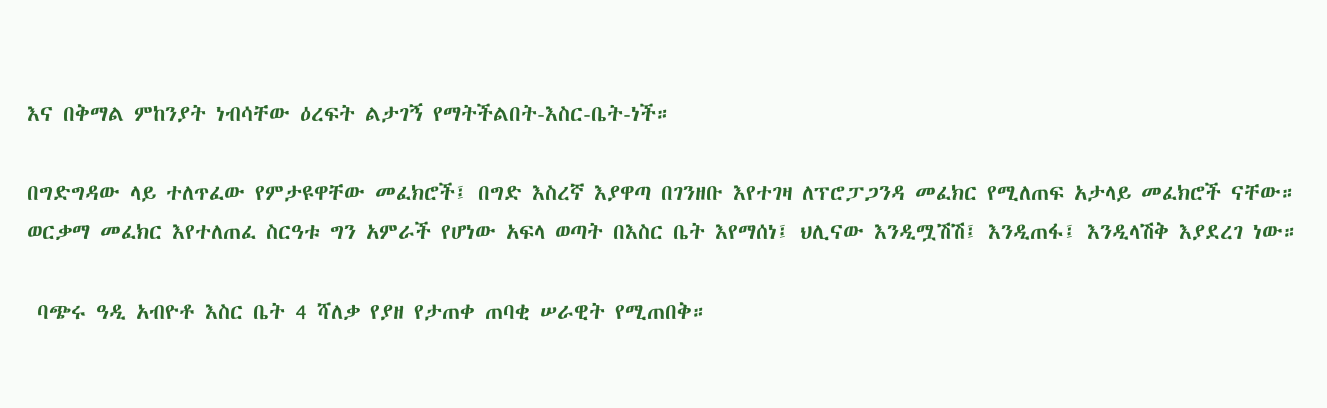እና በቅማል ምከንያት ነብሳቸው ዕረፍት ልታገኝ የማትችልበት-እስር-ቤት-ነች።

በግድግዳው ላይ ተለጥፈው የምታዩዋቸው መፈክሮች፤ በግድ እስረኛ እያዋጣ በገንዘቡ እየተገዛ ለፕሮፓጋንዳ መፈክር የሚለጠፍ አታላይ መፈክሮች ናቸው። ወርቃማ መፈክር እየተለጠፈ ስርዓቱ ግን አምራች የሆነው አፍላ ወጣት በእስር ቤት እየማሰነ፤ ህሊናው እንዲሟሽሽ፤ እንዲጠፋ፤ እንዲላሽቅ እያደረገ ነው።

 ባጭሩ ዓዲ አብዮቶ እስር ቤት 4 ሻለቃ የያዘ የታጠቀ ጠባቂ ሠራዊት የሚጠበቅ።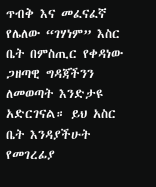ጥብቅ እና መፈናፈኛ የሌለው “ገሃነም” እስር ቤት በምስጢር የቀዳነው ጋዘጣዊ ግዳጃችንን ለመወጣት እንድታዩ አድርገናል። ይህ አስር ቤት እንዳያችሁት የመገረፊያ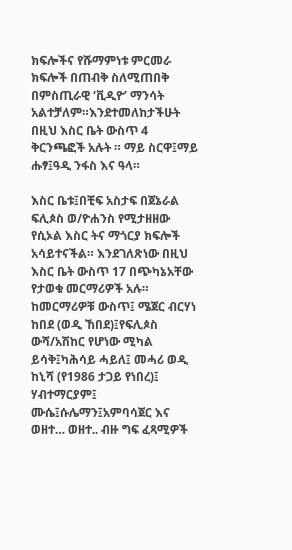ክፍሎችና የሹማምነቱ ምርመራ ክፍሎች በጠብቅ ስለሚጠበቅ በምስጢራዊ ‘ቪዲዮ’ ማንሳት አልተቻለም።እንደተመለከታችሁት በዚህ እስር ቤት ውስጥ 4 ቅርንጫፎች አሉት ። ማይ ስርዋ፤ማይ ሑፃ፤ዓዲ ንፋስ እና ዓላ።

እስር ቤቱ፤በቺፍ አስታፍ በጀኔራል ፍሊጶስ ወ/ዮሐንስ የሚታዘዘው የሲኦል እስር ትና ማጎርያ ክፍሎች አሳይተናችል። እንደገለጽነው በዚህ እስር ቤት ውስጥ 17 በጭካኔአቸው የታወቁ መርማሪዎች አሉ። ከመርማሪዎቹ ውስጥ፤ ሜጀር ብርሃነ ከበደ (ወዲ ኸበደ)፤የፍሊጶስ ውሻ/አሽከር የሆነው ሚካል ይሳቅ፤ካሕሳይ ሓይለ፤ መሓሪ ወዲ ከኒሻ (የ1986 ታጋይ የነበረ)፤ ሃብተማርያም፤ ሙሴ፤ሱሌማን፤አምባሳጀር እና ወዘተ… ወዘተ.. ብዙ ግፍ ፈጻሚዎች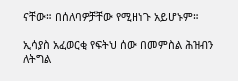ናቸው። በሰለባዎቻቸው የሚዘነጉ አይሆኑም።

ኢሳያስ አፈወርቂ የፍትህ ሰው በመምስል ሕዝብን ለትግል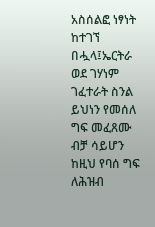አስሰልፎ ነፃነት ከተገኘ በሗላ፤ኤርትራ ወደ ገሃነም ገፈተራት ስንል ይህነን የመሰለ ግፍ መፈጸሙ ብቻ ሳይሆን ከዚህ የባሰ ግፍ ለሕዝብ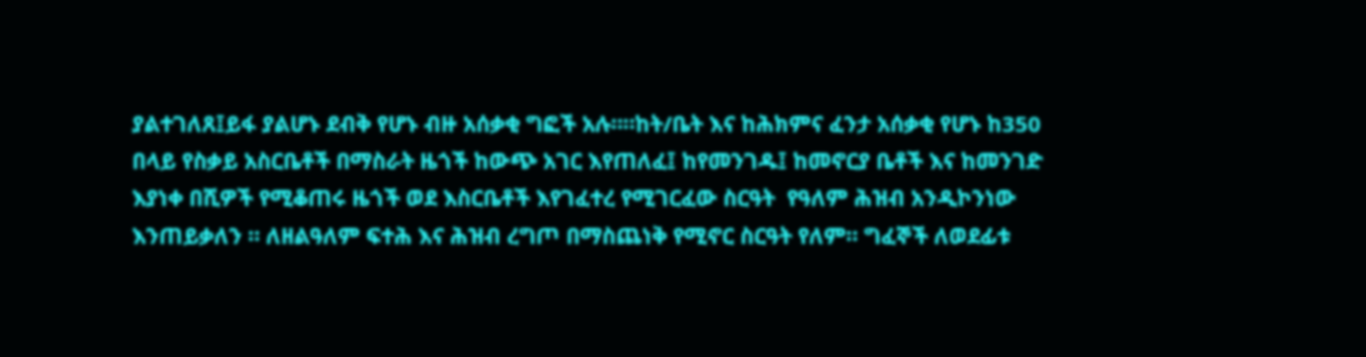ያልተገለጸ፤ይፋ ያልሆኑ ደብቅ የሆኑ ብዙ አሰቃቂ ግፎች አሉ።።ከት/ቤት እና ከሕክምና ፈንታ አሰቃቂ የሆኑ ከ350 በላይ የስቃይ አስርቤቶች በማስራት ዜጎች ከውጭ አገር እየጠለፈ፤ ከየመንገዱ፤ ከመኖርያ ቤቶች እና ከመንገድ እያነቀ በሺዎች የሚቆጠሩ ዜጎች ወደ እስርቤቶች እየገፈተረ የሚገርፈው ስርዓት  የዓለም ሕዝብ አንዲኮንነው እንጠይቃለን ። ለዘልዓለም ፍተሕ እና ሕዝብ ረግጦ በማስጨነቅ የሚኖር ስርዓት የለም። ግፈኞች ለወደፊቱ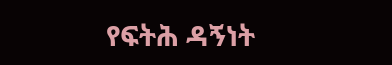የፍትሕ ዳኝነት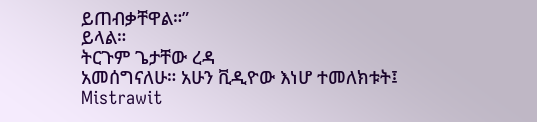ይጠብቃቸዋል።”
ይላል።
ትርጉም ጌታቸው ረዳ
አመሰግናለሁ። አሁን ቪዲዮው እነሆ ተመለክቱት፤
Mistrawit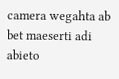camera wegahta ab bet maeserti adi abieto